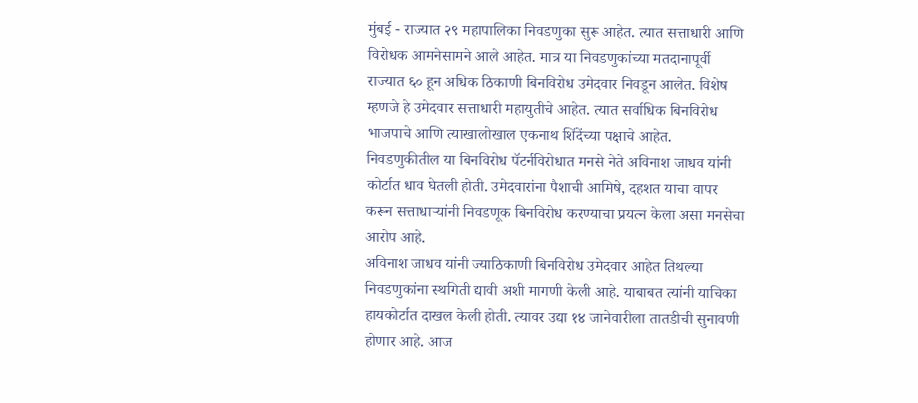मुंबई - राज्यात २९ महापालिका निवडणुका सुरू आहेत. त्यात सत्ताधारी आणि विरोधक आमनेसामने आले आहेत. मात्र या निवडणुकांच्या मतदानापूर्वी राज्यात ६० हून अधिक ठिकाणी बिनविरोध उमेदवार निवडून आलेत. विशेष म्हणजे हे उमेदवार सत्ताधारी महायुतीचे आहेत. त्यात सर्वाधिक बिनविरोध भाजपाचे आणि त्याखालोखाल एकनाथ शिंदेंच्या पक्षाचे आहेत. निवडणुकीतील या बिनविरोध पॅटर्नविरोधात मनसे नेते अविनाश जाधव यांनी कोर्टात धाव घेतली होती. उमेदवारांना पैशाची आमिषे, दहशत याचा वापर करून सत्ताधाऱ्यांनी निवडणूक बिनविरोध करण्याचा प्रयत्न केला असा मनसेचा आरोप आहे.
अविनाश जाधव यांनी ज्याठिकाणी बिनविरोध उमेदवार आहेत तिथल्या निवडणुकांना स्थगिती द्यावी अशी मागणी केली आहे. याबाबत त्यांनी याचिका हायकोर्टात दाखल केली होती. त्यावर उद्या १४ जानेवारीला तातडीची सुनावणी होणार आहे. आज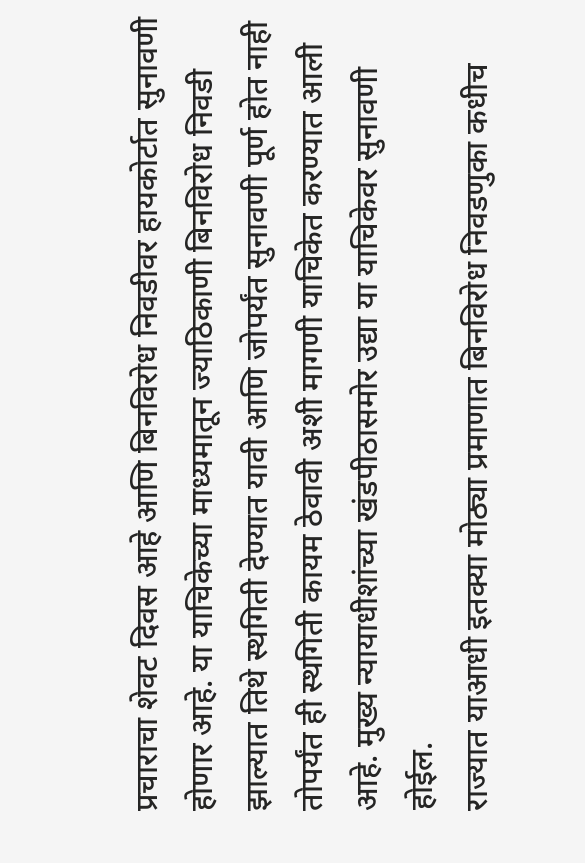प्रचाराचा शेवट दिवस आहे आणि बिनविरोध निवडीवर हायकोर्टात सुनावणी होणार आहे. या याचिकेच्या माध्यमातून ज्याठिकाणी बिनविरोध निवडी झाल्यात तिथे स्थगिती देण्यात यावी आणि जोपर्यंत सुनावणी पूर्ण होत नाही तोपर्यंत ही स्थगिती कायम ठेवावी अशी मागणी याचिकेत करण्यात आली आहे. मुख्य न्यायाधीशांच्या खंडपीठासमोर उद्या या याचिकेवर सुनावणी होईल.
राज्यात याआधी इतक्या मोठ्या प्रमाणात बिनविरोध निवडणुका कधीच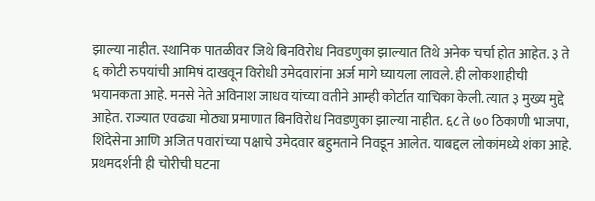झाल्या नाहीत. स्थानिक पातळीवर जिथे बिनविरोध निवडणुका झाल्यात तिथे अनेक चर्चा होत आहेत. ३ ते ६ कोटी रुपयांची आमिषं दाखवून विरोधी उमेदवारांना अर्ज मागे घ्यायला लावले. ही लोकशाहीची भयानकता आहे. मनसे नेते अविनाश जाधव यांच्या वतीने आम्ही कोर्टात याचिका केली. त्यात ३ मुख्य मुद्दे आहेत. राज्यात एवढ्या मोठ्या प्रमाणात बिनविरोध निवडणुका झाल्या नाहीत. ६८ ते ७० ठिकाणी भाजपा, शिंदेसेना आणि अजित पवारांच्या पक्षाचे उमेदवार बहुमताने निवडून आलेत. याबद्दल लोकांमध्ये शंका आहे. प्रथमदर्शनी ही चोरीची घटना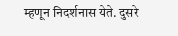म्हणून निदर्शनास येते. दुसरे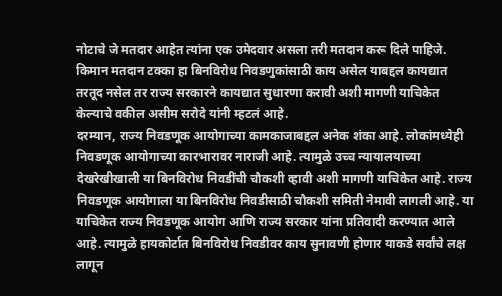नोटाचे जे मतदार आहेत त्यांना एक उमेदवार असला तरी मतदान करू दिले पाहिजे. किमान मतदान टक्का हा बिनविरोध निवडणुकांसाठी काय असेल याबद्दल कायद्यात तरतूद नसेल तर राज्य सरकारने कायद्यात सुधारणा करावी अशी मागणी याचिकेत केल्याचे वकील असीम सरोदे यांनी म्हटलं आहे.
दरम्यान, राज्य निवडणूक आयोगाच्या कामकाजाबद्दल अनेक शंका आहे. लोकांमध्येही निवडणूक आयोगाच्या कारभारावर नाराजी आहे. त्यामुळे उच्च न्यायालयाच्या देखरेखीखाली या बिनविरोध निवडींची चौकशी व्हावी अशी मागणी याचिकेत आहे. राज्य निवडणूक आयोगाला या बिनविरोध निवडीसाठी चौकशी समिती नेमावी लागली आहे. या याचिकेत राज्य निवडणूक आयोग आणि राज्य सरकार यांना प्रतिवादी करण्यात आले आहे. त्यामुळे हायकोर्टात बिनविरोध निवडीवर काय सुनावणी होणार याकडे सर्वांचे लक्ष लागून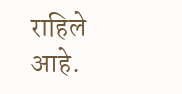राहिले आहे.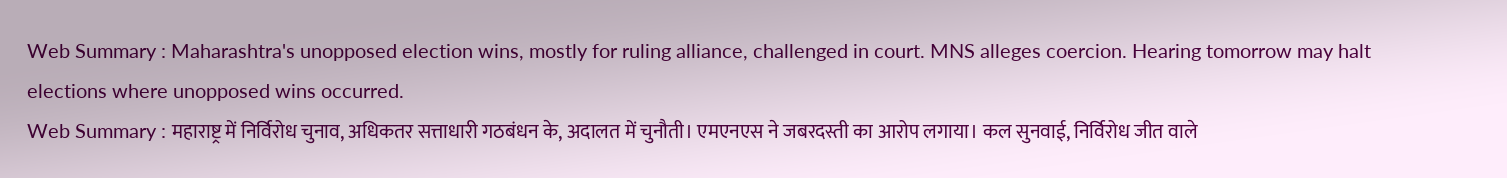Web Summary : Maharashtra's unopposed election wins, mostly for ruling alliance, challenged in court. MNS alleges coercion. Hearing tomorrow may halt elections where unopposed wins occurred.
Web Summary : महाराष्ट्र में निर्विरोध चुनाव, अधिकतर सत्ताधारी गठबंधन के, अदालत में चुनौती। एमएनएस ने जबरदस्ती का आरोप लगाया। कल सुनवाई, निर्विरोध जीत वाले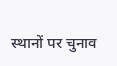स्थानों पर चुनाव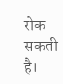रोक सकती है।